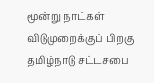மூன்று நாட்கள் விடுமுறைக்குப் பிறகு தமிழ்நாடு சட்டசபை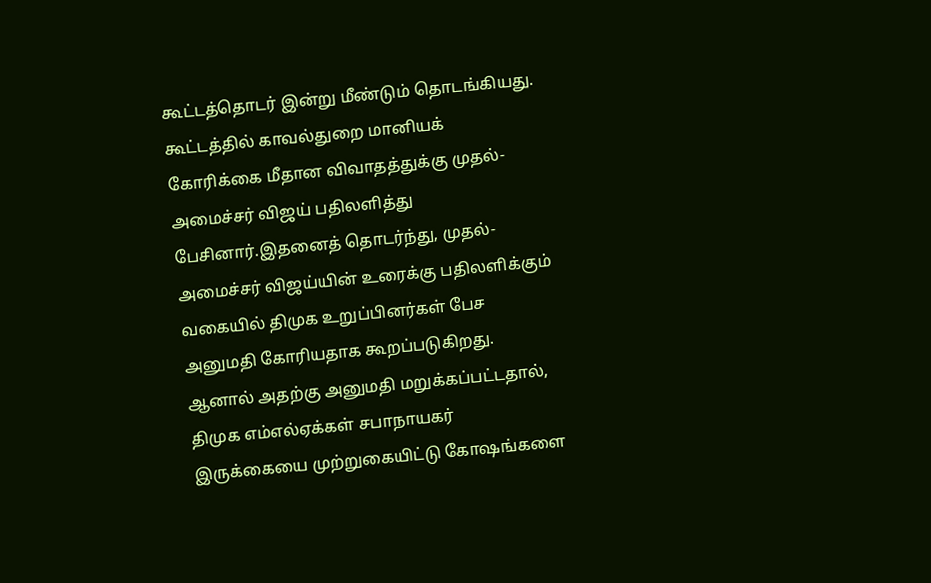கூட்டத்தொடர் இன்று மீண்டும் தொடங்கியது. கூட்டத்தில் காவல்துறை மானியக் கோரிக்கை மீதான விவாதத்துக்கு முதல்-அமைச்சர் விஜய் பதிலளித்து பேசினார்.இதனைத் தொடர்ந்து, முதல்-அமைச்சர் விஜய்யின் உரைக்கு பதிலளிக்கும் வகையில் திமுக உறுப்பினர்கள் பேச அனுமதி கோரியதாக கூறப்படுகிறது. ஆனால் அதற்கு அனுமதி மறுக்கப்பட்டதால், திமுக எம்எல்ஏக்கள் சபாநாயகர் இருக்கையை முற்றுகையிட்டு கோஷங்களை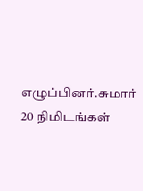எழுப்பினர்.சுமார் 20 நிமிடங்கள்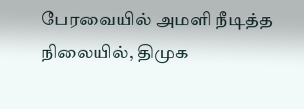பேரவையில் அமளி நீடித்த நிலையில், திமுக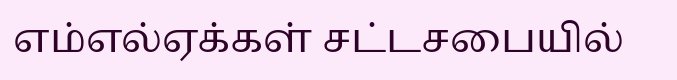எம்எல்ஏக்கள் சட்டசபையில்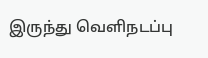இருந்து வெளிநடப்பு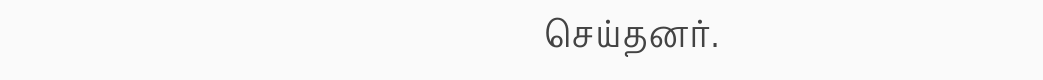செய்தனர்.